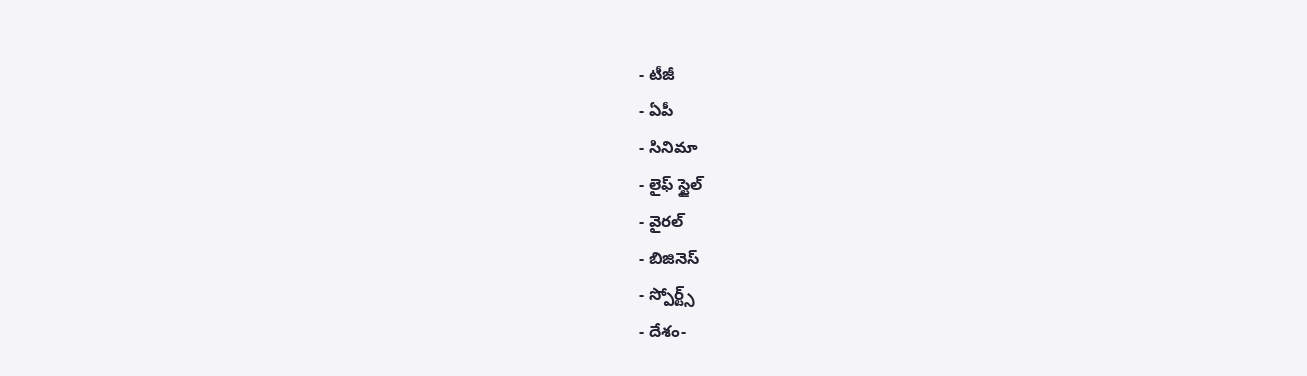- టీజీ
- ఏపీ
- సినిమా
- లైఫ్ స్టైల్
- వైరల్
- బిజినెస్
- స్పోర్ట్స్
- దేశం-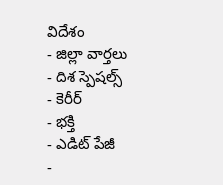విదేశం
- జిల్లా వార్తలు
- దిశ స్పెషల్స్
- కెరీర్
- భక్తి
- ఎడిట్ పేజీ
-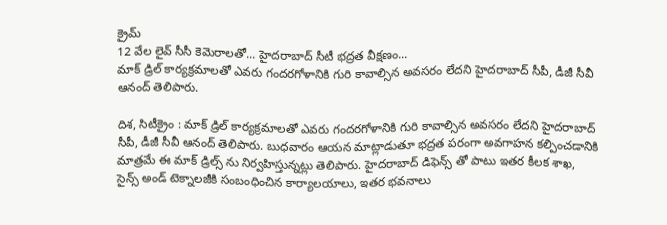క్రైమ్
12 వేల లైవ్ సీసీ కెమెరాలతో... హైదరాబాద్ సీటీ భద్రత వీక్షణం...
మాక్ డ్రిల్ కార్యక్రమాలతో ఎవరు గందరగోళానికి గురి కావాల్సిన అవసరం లేదని హైదరాబాద్ సీపీ, డీజీ సీవీ ఆనంద్ తెలిపారు.

దిశ, సిటీక్రైం : మాక్ డ్రిల్ కార్యక్రమాలతో ఎవరు గందరగోళానికి గురి కావాల్సిన అవసరం లేదని హైదరాబాద్ సీపీ, డీజీ సీవీ ఆనంద్ తెలిపారు. బుధవారం ఆయన మాట్లాడుతూ భద్రత పరంగా అవగాహన కల్పించడానికి మాత్రమే ఈ మాక్ డ్రిల్స్ ను నిర్వహిస్తున్నట్లు తెలిపారు. హైదరాబాద్ డిఫెన్స్ తో పాటు ఇతర కీలక శాఖ, సైన్స్ అండ్ టెక్నాలజీకి సంబంధించిన కార్యాలయాలు, ఇతర భవనాలు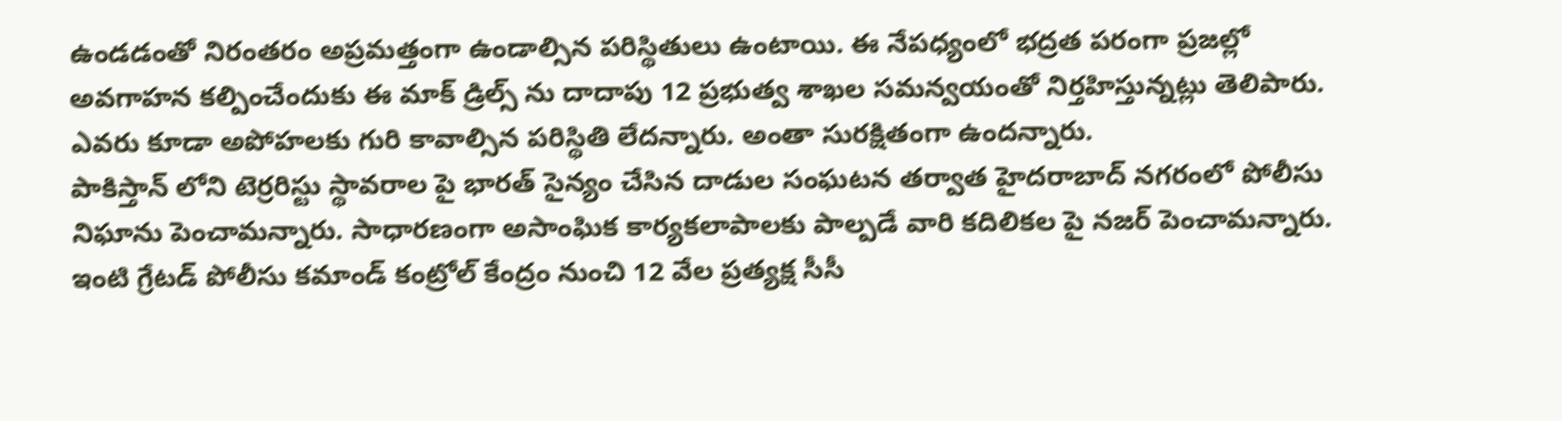ఉండడంతో నిరంతరం అప్రమత్తంగా ఉండాల్సిన పరిస్థితులు ఉంటాయి. ఈ నేపధ్యంలో భద్రత పరంగా ప్రజల్లో అవగాహన కల్పించేందుకు ఈ మాక్ డ్రిల్స్ ను దాదాపు 12 ప్రభుత్వ శాఖల సమన్వయంతో నిర్తహిస్తున్నట్లు తెలిపారు. ఎవరు కూడా అపోహలకు గురి కావాల్సిన పరిస్థితి లేదన్నారు. అంతా సురక్షితంగా ఉందన్నారు.
పాకిస్తాన్ లోని టెర్రరిస్టు స్థావరాల పై భారత్ సైన్యం చేసిన దాడుల సంఘటన తర్వాత హైదరాబాద్ నగరంలో పోలీసు నిఘాను పెంచామన్నారు. సాధారణంగా అసాంఘిక కార్యకలాపాలకు పాల్పడే వారి కదిలికల పై నజర్ పెంచామన్నారు. ఇంటి గ్రేటడ్ పోలీసు కమాండ్ కంట్రోల్ కేంద్రం నుంచి 12 వేల ప్రత్యక్ష సీసీ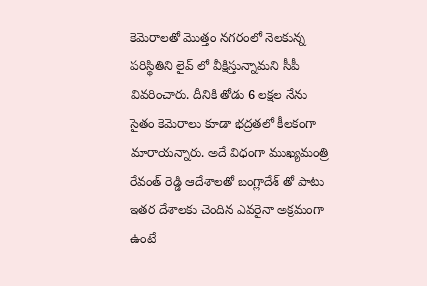కెమెరాలతో మొత్తం నగరంలో నెలకున్న పరిస్థితిని లైవ్ లో వీక్షిస్తున్నామని సీపీ వివరించారు. దీనికి తోడు 6 లక్షల నేను సైతం కెమెరాలు కూడా భద్రతలో కీలకంగా మారాయన్నారు. అదే విధంగా ముఖ్యమంత్రి రేవంత్ రెడ్డి ఆదేశాలతో బంగ్లాదేశ్ తో పాటు ఇతర దేశాలకు చెందిన ఎవరైనా అక్రమంగా ఉంటే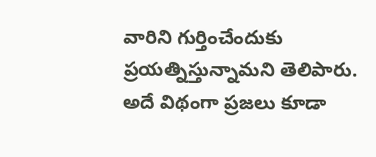వారిని గుర్తించేందుకు ప్రయత్నిస్తున్నామని తెలిపారు. అదే విథంగా ప్రజలు కూడా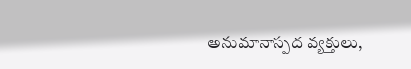అనుమానాస్పద వ్యక్తులు,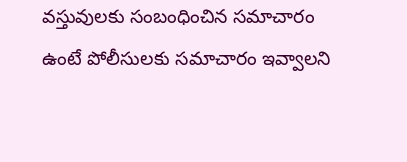వస్తువులకు సంబంధించిన సమాచారం ఉంటే పోలీసులకు సమాచారం ఇవ్వాలని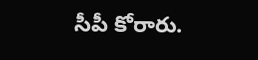సీపీ కోరారు.